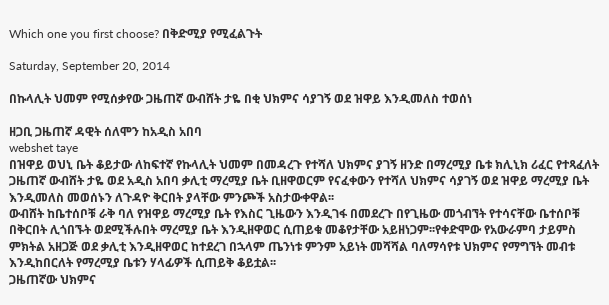Which one you first choose? በቅድሚያ የሚፈልጉት

Saturday, September 20, 2014

በኩላሊት ህመም የሚሰቃየው ጋዜጠኛ ውብሸት ታዬ በቂ ህክምና ሳያገኝ ወደ ዝዋይ እንዲመለስ ተወሰነ

ዘጋቢ ጋዜጠኛ ዳዊት ሰለሞን ከአዲስ አበባ
webshet taye
በዝዋይ ወህኒ ቤት ቆይታው ለከፍተኛ የኩላሊት ህመም በመዳረጉ የተሻለ ህክምና ያገኝ ዘንድ በማረሚያ ቤቱ ክሊኒክ ሪፈር የተጻፈለት ጋዜጠኛ ውብሸት ታዬ ወደ አዲስ አበባ ቃሊቲ ማረሚያ ቤት ቢዘዋወርም የናፈቀውን የተሻለ ህክምና ሳያገኝ ወደ ዝዋይ ማረሚያ ቤት እንዲመለስ መወሰኑን ለጉዳዮ ቅርበት ያላቸው ምንጮች አስታውቀዋል፡፡
ውብሸት ከቤተሰቦቹ ራቅ ባለ የዝዋይ ማረሚያ ቤት የእስር ጊዜውን እንዲገፋ በመደረጉ በየጊዜው መጎብኘት የተሳናቸው ቤተሰቦቹ በቅርበት ሊጎበኙት ወደሚችሉበት ማረሚያ ቤት እንዲዘዋወር ሲጠይቁ መቆየታቸው አይዘነጋም፡፡የቀድሞው የአውራምባ ታይምስ ምክትል አዘጋጅ ወደ ቃሊቲ እንዲዘዋወር ከተደረገ በኋላም ጤንነቱ ምንም አይነት መሻሻል ባለማሳየቱ ህክምና የማግኘት መብቱ እንዲከበርለት የማረሚያ ቤቱን ሃላፊዎች ሲጠይቅ ቆይቷል፡፡
ጋዜጠኛው ህክምና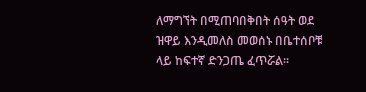ለማግኘት በሚጠባበቅበት ሰዓት ወደ ዝዋይ እንዲመለስ መወሰኑ በቤተሰቦቹ ላይ ከፍተኛ ድንጋጤ ፈጥሯል፡፡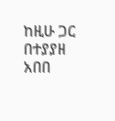ከዚሁ ጋር በተያያዘ አበበ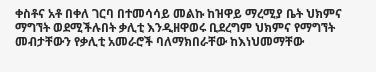ቀስቶና አቶ በቀለ ገርባ በተመሳሳይ መልኩ ከዝዋይ ማረሚያ ቤት ህክምና ማግኘት ወደሚችሉበት ቃሊቲ እንዲዘዋወሩ ቢደረግም ህክምና የማግኘት መብታቸውን የቃሊቲ አመራሮች ባለማክበራቸው ከእነህመማቸው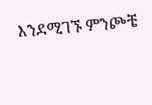እንደሚገኙ ምንጮቼ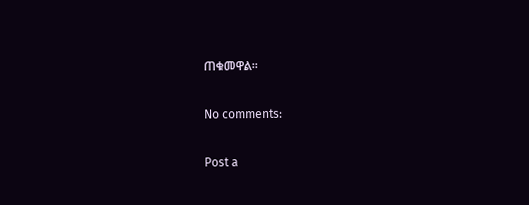ጠቁመዋል፡፡

No comments:

Post a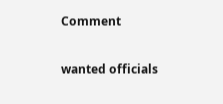Comment

wanted officials